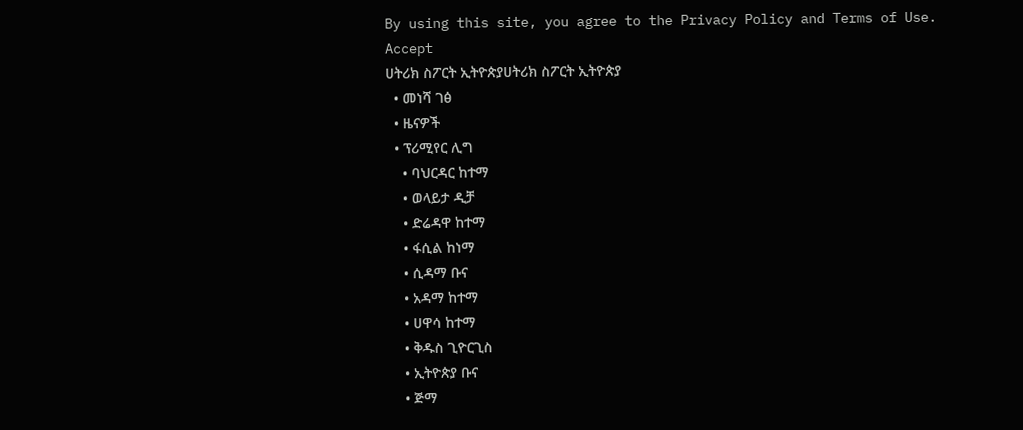By using this site, you agree to the Privacy Policy and Terms of Use.
Accept
ሀትሪክ ስፖርት ኢትዮጵያሀትሪክ ስፖርት ኢትዮጵያ
  • መነሻ ገፅ
  • ዜናዎች
  • ፕሪሚየር ሊግ
    • ባህርዳር ከተማ
    • ወላይታ ዲቻ
    • ድሬዳዋ ከተማ
    • ፋሲል ከነማ
    • ሲዳማ ቡና
    • አዳማ ከተማ
    • ሀዋሳ ከተማ
    • ቅዱስ ጊዮርጊስ
    • ኢትዮጵያ ቡና
    • ጅማ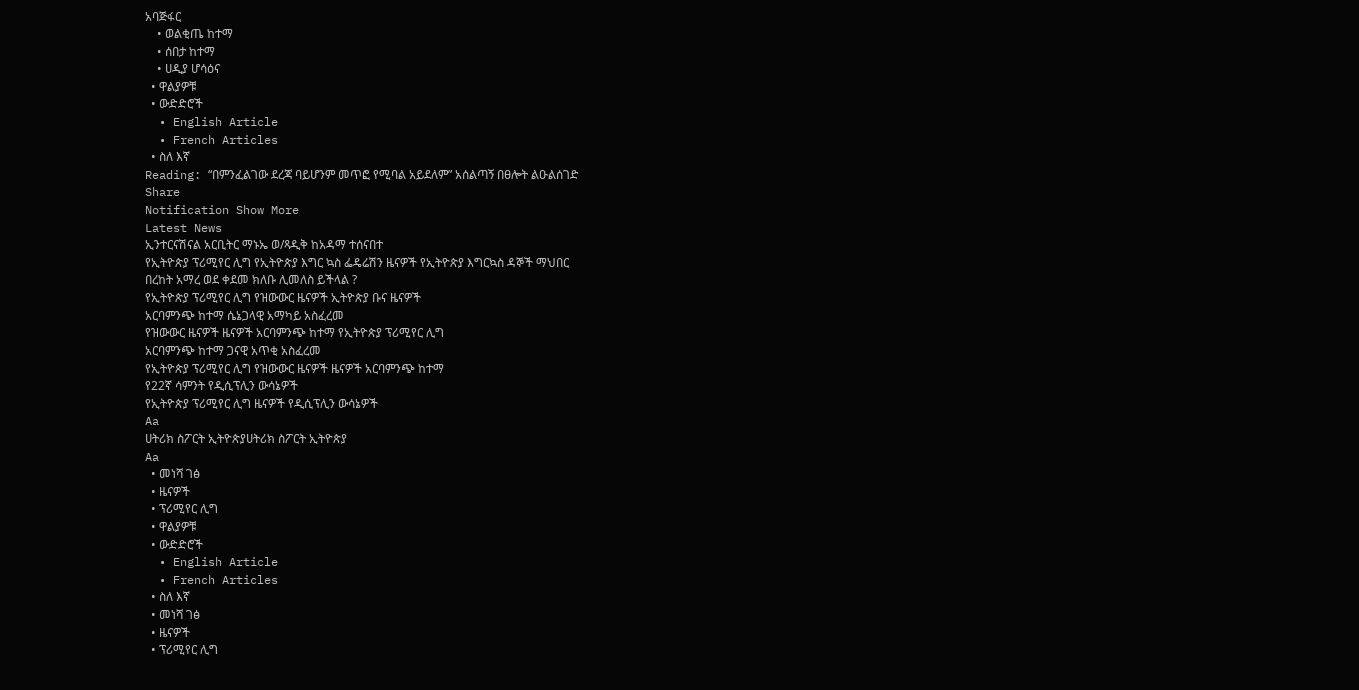አባጅፋር
    • ወልቂጤ ከተማ
    • ሰበታ ከተማ
    • ሀዲያ ሆሳዕና
  • ዋልያዎቹ
  • ውድድሮች
  • English Article
  • French Articles
  • ስለ እኛ
Reading: “በምንፈልገው ደረጃ ባይሆንም መጥፎ የሚባል አይደለም” አሰልጣኝ በፀሎት ልዑልሰገድ
Share
Notification Show More
Latest News
ኢንተርናሽናል አርቢትር ማኑኤ ወ/ጻዲቅ ከአዳማ ተሰናበተ
የኢትዮጵያ ፕሪሚየር ሊግ የኢትዮጵያ እግር ኳስ ፌዴሬሽን ዜናዎች የኢትዮጵያ እግርኳስ ዳኞች ማህበር
በረከት አማረ ወደ ቀደመ ክለቡ ሊመለስ ይችላል ?
የኢትዮጵያ ፕሪሚየር ሊግ የዝውውር ዜናዎች ኢትዮጵያ ቡና ዜናዎች
አርባምንጭ ከተማ ሴኔጋላዊ አማካይ አስፈረመ
የዝውውር ዜናዎች ዜናዎች አርባምንጭ ከተማ የኢትዮጵያ ፕሪሚየር ሊግ
አርባምንጭ ከተማ ጋናዊ አጥቂ አስፈረመ
የኢትዮጵያ ፕሪሚየር ሊግ የዝውውር ዜናዎች ዜናዎች አርባምንጭ ከተማ
የ22ኛ ሳምንት የዲሲፕሊን ውሳኔዎች
የኢትዮጵያ ፕሪሚየር ሊግ ዜናዎች የዲሲፕሊን ውሳኔዎች
Aa
ሀትሪክ ስፖርት ኢትዮጵያሀትሪክ ስፖርት ኢትዮጵያ
Aa
  • መነሻ ገፅ
  • ዜናዎች
  • ፕሪሚየር ሊግ
  • ዋልያዎቹ
  • ውድድሮች
  • English Article
  • French Articles
  • ስለ እኛ
  • መነሻ ገፅ
  • ዜናዎች
  • ፕሪሚየር ሊግ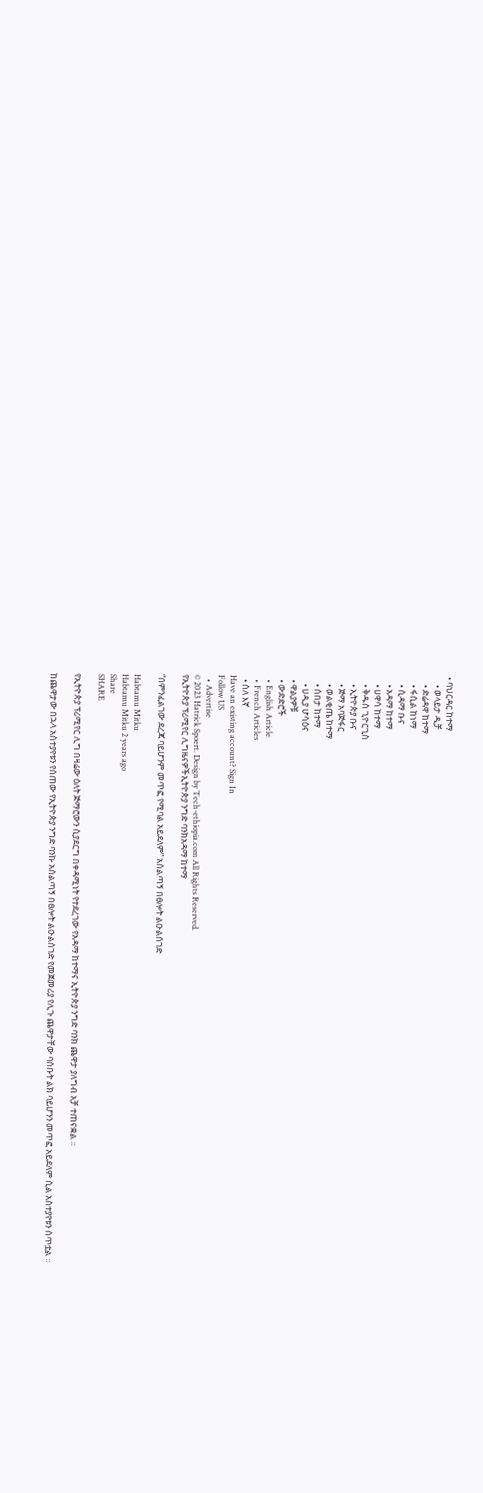• ባህርዳር ከተማ
    • ወላይታ ዲቻ
    • ድሬዳዋ ከተማ
    • ፋሲል ከነማ
    • ሲዳማ ቡና
    • አዳማ ከተማ
    • ሀዋሳ ከተማ
    • ቅዱስ ጊዮርጊስ
    • ኢትዮጵያ ቡና
    • ጅማ አባጅፋር
    • ወልቂጤ ከተማ
    • ሰበታ ከተማ
    • ሀዲያ ሆሳዕና
  • ዋልያዎቹ
  • ውድድሮች
  • English Article
  • French Articles
  • ስለ እኛ
Have an existing account? Sign In
Follow US
  • Advertise
© 2023 Hatrick Spoert. Design by Tech-ethiopia.com All Rights Reserved.
የኢትዮጵያ ፕሪሚየር ሊግዜናዎችኢትዮጵያ ንግድ ባንክአዳማ ከተማ

“በምንፈልገው ደረጃ ባይሆንም መጥፎ የሚባል አይደለም” አሰልጣኝ በፀሎት ልዑልሰገድ

Habtamu Mitku
Habtamu Mitku 2 years ago
Share
SHARE

የኢትዮጵያ ፕሪሚየር ሊግ በዛሬው ዕለት ጅማሮውን ሲያደርግ በቀዳሚነት የተደረገው የአዳማ ከተማና ኢትዮጵያ ንግድ ባንክ ጨዋታ ያለግብ አቻ ተጠናቋል ።

ከጨዋታው በኋላ አስተያየቱን የሰጠው የኢትዮጵያ ንግድ ባንኩ አሰልጣኝ በፀሎት ልዑልሰገድ የመጀመሪያ የሊጉ ጨዋታቸው ባሰቡት ልክ ባይሆንን መጥፎ አይደለም ሲል አስተያየቱን ሰጥቷል ።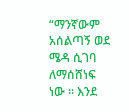“ማንኛውም አሰልጣኝ ወደ ሜዳ ሲገባ ለማሰሸነፍ ነው ። እንደ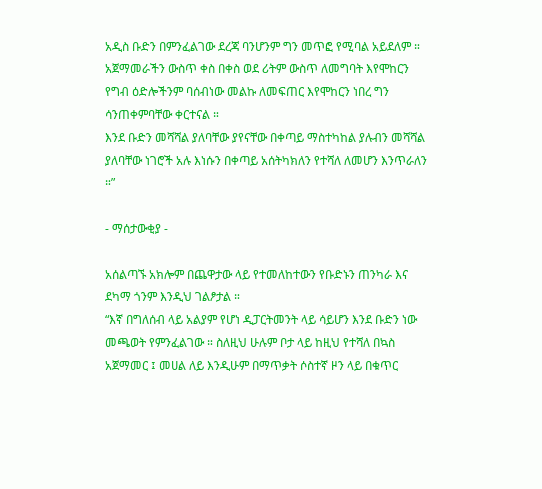አዲስ ቡድን በምንፈልገው ደረጃ ባንሆንም ግን መጥፎ የሚባል አይደለም ። አጀማመራችን ውስጥ ቀስ በቀስ ወደ ሪትም ውስጥ ለመግባት እየሞከርን የግብ ዕድሎችንም ባሰብነው መልኩ ለመፍጠር እየሞከርን ነበረ ግን ሳንጠቀምባቸው ቀርተናል ።
እንደ ቡድን መሻሻል ያለባቸው ያየናቸው በቀጣይ ማስተካከል ያሉብን መሻሻል ያለባቸው ነገሮች አሉ እነሱን በቀጣይ አሰትካክለን የተሻለ ለመሆን እንጥራለን ።”

- ማሰታውቂያ -

አሰልጣኙ አክሎም በጨዋታው ላይ የተመለከተውን የቡድኑን ጠንካራ እና ደካማ ጎንም እንዲህ ገልፆታል ።
“እኛ በግለሰብ ላይ አልያም የሆነ ዲፓርትመንት ላይ ሳይሆን እንደ ቡድን ነው መጫወት የምንፈልገው ። ስለዚህ ሁሉም ቦታ ላይ ከዚህ የተሻለ በኳስ አጀማመር ፤ መሀል ለይ እንዲሁም በማጥቃት ሶስተኛ ዞን ላይ በቁጥር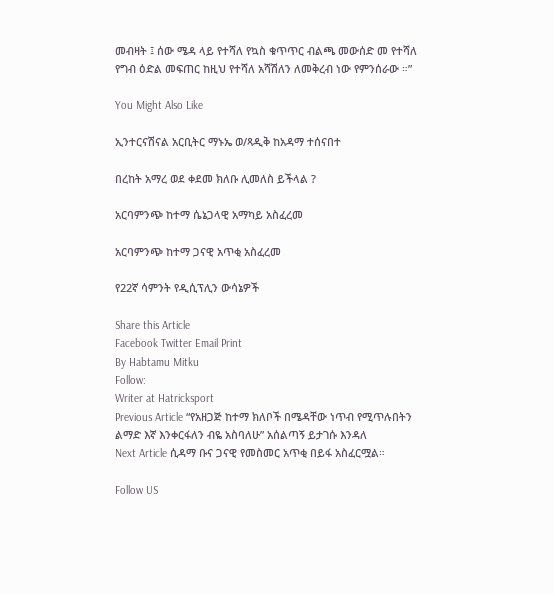መብዛት ፤ ሰው ሜዳ ላይ የተሻለ የኳስ ቁጥጥር ብልጫ መውሰድ መ የተሻለ የግብ ዕድል መፍጠር ከዚህ የተሻለ አሻሽለን ለመቅረብ ነው የምንሰራው ።”

You Might Also Like

ኢንተርናሽናል አርቢትር ማኑኤ ወ/ጻዲቅ ከአዳማ ተሰናበተ

በረከት አማረ ወደ ቀደመ ክለቡ ሊመለስ ይችላል ?

አርባምንጭ ከተማ ሴኔጋላዊ አማካይ አስፈረመ

አርባምንጭ ከተማ ጋናዊ አጥቂ አስፈረመ

የ22ኛ ሳምንት የዲሲፕሊን ውሳኔዎች

Share this Article
Facebook Twitter Email Print
By Habtamu Mitku
Follow:
Writer at Hatricksport
Previous Article “የአዘጋጅ ከተማ ክለቦች በሜዳቸው ነጥብ የሚጥሉበትን ልማድ እኛ እንቀርፋለን ብዬ አስባለሁ” አሰልጣኝ ይታገሱ እንዳለ
Next Article ሲዳማ ቡና ጋናዊ የመስመር አጥቂ በይፋ አስፈርሟል።

Follow US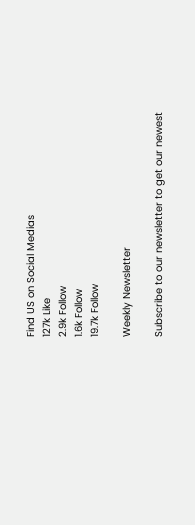Find US on Social Medias
127k Like
2.9k Follow
1.6k Follow
19.7k Follow

Weekly Newsletter

Subscribe to our newsletter to get our newest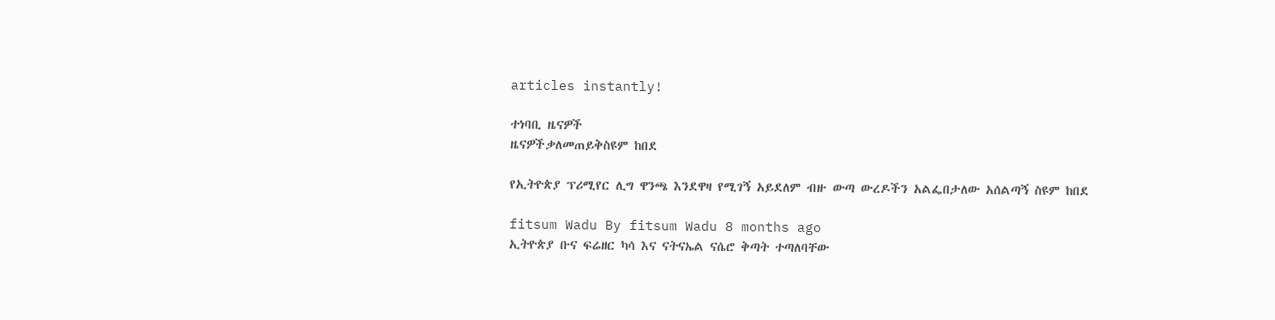articles instantly!

ተነባቢ ዜናዎች
ዜናዎችቃለመጠይቅስዩም ከበደ

የኢትዮጵያ ፕሪሚየር ሊግ ዋንጫ እንደዋዛ የሚገኝ አይደለም ብዙ ውጣ ውረዶችን አልፌበታለው አሰልጣኝ ስዩም ከበደ

fitsum Wadu By fitsum Wadu 8 months ago
ኢትዮጵያ ቡና ፍሬዘር ካሳ እና ናትናኤል ናሴሮ ቅጣት ተጣለባቸው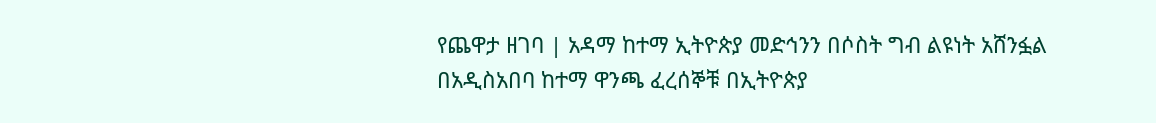የጨዋታ ዘገባ | አዳማ ከተማ ኢትዮጵያ መድኅንን በሶስት ግብ ልዩነት አሸንፏል
በአዲስአበባ ከተማ ዋንጫ ፈረሰኞቹ በኢትዮጵያ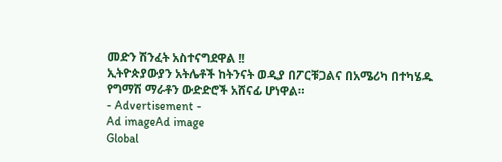መድን ሽንፈት አስተናግደዋል !!
ኢትዮጵያውያን አትሌቶች ከትንናት ወዲያ በፖርቹጋልና በአሜሪካ በተካሄዱ የግማሽ ማራቶን ውድድሮች አሸናፊ ሆነዋል።
- Advertisement -
Ad imageAd image
Global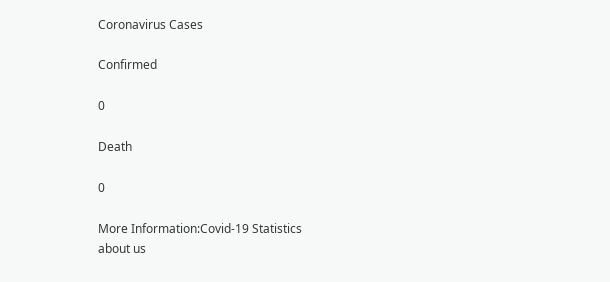Coronavirus Cases

Confirmed

0

Death

0

More Information:Covid-19 Statistics
about us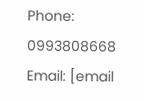Phone: 0993808668 Email: [email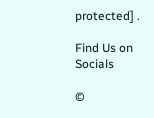protected] .

Find Us on Socials

©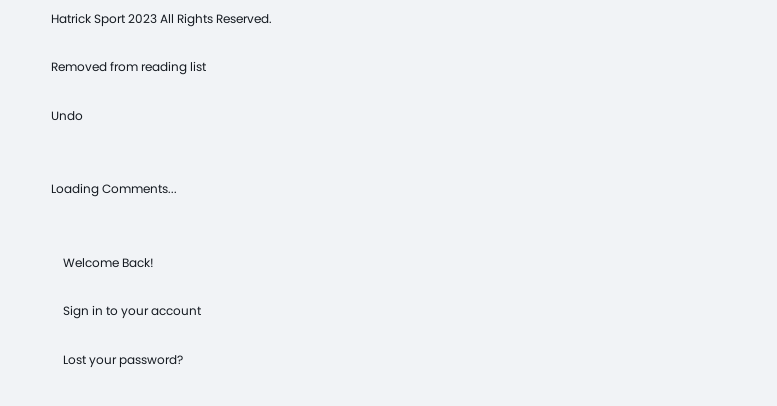Hatrick Sport 2023 All Rights Reserved.

Removed from reading list

Undo


Loading Comments...


    Welcome Back!

    Sign in to your account

    Lost your password?